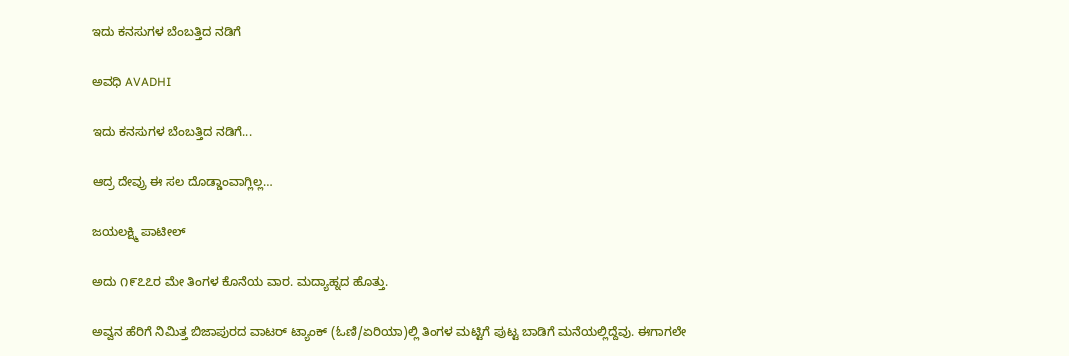ಇದು ಕನಸುಗಳ ಬೆಂಬತ್ತಿದ ನಡಿಗೆ‍

ಅವಧಿ AVADHI

ಇದು ಕನಸುಗಳ ಬೆಂಬತ್ತಿದ ನಡಿಗೆ...

ಆದ್ರ ದೇವ್ರು ಈ ಸಲ ದೊಡ್ಡಾಂವಾಗ್ಲಿಲ್ಲ…

ಜಯಲಕ್ಷ್ಮಿ ಪಾಟೀಲ್

ಅದು ೧೯೭೭ರ ಮೇ ತಿಂಗಳ ಕೊನೆಯ ವಾರ. ಮದ್ಯಾಹ್ನದ ಹೊತ್ತು.

ಅವ್ವನ ಹೆರಿಗೆ ನಿಮಿತ್ತ ಬಿಜಾಪುರದ ವಾಟರ್ ಟ್ಯಾಂಕ್ (ಓಣಿ/ಏರಿಯಾ)ಲ್ಲಿ ತಿಂಗಳ ಮಟ್ಟಿಗೆ ಪುಟ್ಟ ಬಾಡಿಗೆ ಮನೆಯಲ್ಲಿದ್ದೆವು. ಈಗಾಗಲೇ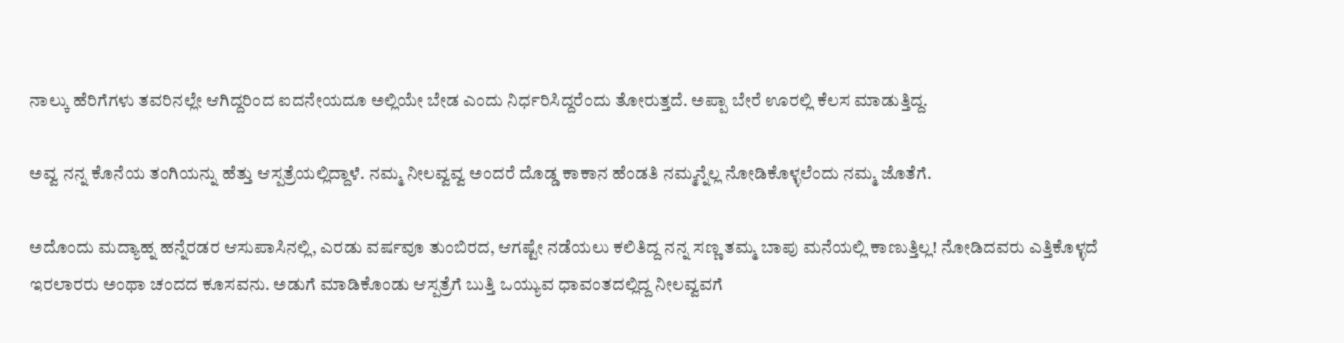ನಾಲ್ಕು ಹೆರಿಗೆಗಳು ತವರಿನಲ್ಲೇ ಆಗಿದ್ದರಿಂದ ಐದನೇಯದೂ ಅಲ್ಲಿಯೇ ಬೇಡ ಎಂದು ನಿರ್ಧರಿಸಿದ್ದರೆಂದು ತೋರುತ್ತದೆ. ಅಪ್ಪಾ ಬೇರೆ ಊರಲ್ಲಿ ಕೆಲಸ ಮಾಡುತ್ತಿದ್ದ.

ಅವ್ವ ನನ್ನ ಕೊನೆಯ ತಂಗಿಯನ್ನು ಹೆತ್ತು ಆಸ್ಪತ್ರೆಯಲ್ಲಿದ್ದಾಳೆ. ನಮ್ಮ ನೀಲವ್ವವ್ವ ಅಂದರೆ ದೊಡ್ಡ ಕಾಕಾನ ಹೆಂಡತಿ ನಮ್ಮನ್ನೆಲ್ಲ ನೋಡಿಕೊಳ್ಳಲೆಂದು ನಮ್ಮ ಜೊತೆಗೆ.

ಅದೊಂದು ಮದ್ಯಾಹ್ನ ಹನ್ನೆರಡರ ಆಸುಪಾಸಿನಲ್ಲಿ, ಎರಡು ವರ್ಷವೂ ತುಂಬಿರದ, ಆಗಷ್ಟೇ ನಡೆಯಲು ಕಲಿತಿದ್ದ ನನ್ನ ಸಣ್ಣ ತಮ್ಮ ಬಾಪು ಮನೆಯಲ್ಲಿ ಕಾಣುತ್ತಿಲ್ಲ! ನೋಡಿದವರು ಎತ್ತಿಕೊಳ್ಳದೆ ಇರಲಾರರು ಅಂಥಾ ಚಂದದ ಕೂಸವನು. ಅಡುಗೆ ಮಾಡಿಕೊಂಡು ಆಸ್ಪತ್ರೆಗೆ ಬುತ್ತಿ ಒಯ್ಯುವ ಧಾವಂತದಲ್ಲಿದ್ದ ನೀಲವ್ವವಗೆ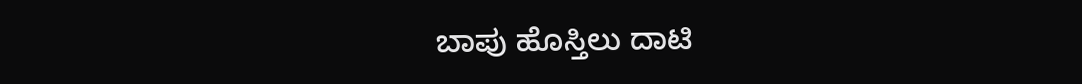ಬಾಪು ಹೊಸ್ತಿಲು ದಾಟಿ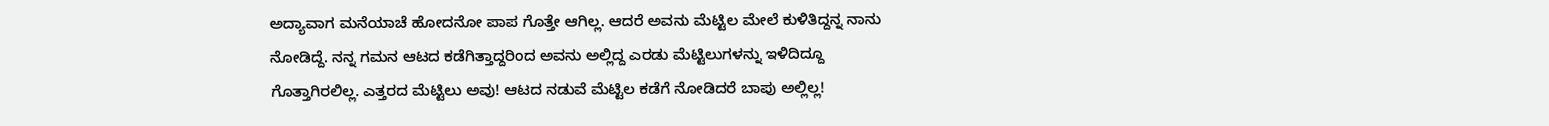ಅದ್ಯಾವಾಗ ಮನೆಯಾಚೆ ಹೋದನೋ ಪಾಪ ಗೊತ್ತೇ ಆಗಿಲ್ಲ. ಆದರೆ ಅವನು ಮೆಟ್ಟಿಲ ಮೇಲೆ ಕುಳಿತಿದ್ದನ್ನ ನಾನು ನೋಡಿದ್ದೆ. ನನ್ನ ಗಮನ ಆಟದ ಕಡೆಗಿತ್ತಾದ್ದರಿಂದ ಅವನು ಅಲ್ಲಿದ್ದ ಎರಡು ಮೆಟ್ಟಿಲುಗಳನ್ನು ಇಳಿದಿದ್ದೂ ಗೊತ್ತಾಗಿರಲಿಲ್ಲ. ಎತ್ತರದ ಮೆಟ್ಟಿಲು ಅವು! ಆಟದ ನಡುವೆ ಮೆಟ್ಟಿಲ ಕಡೆಗೆ ನೋಡಿದರೆ ಬಾಪು ಅಲ್ಲಿಲ್ಲ!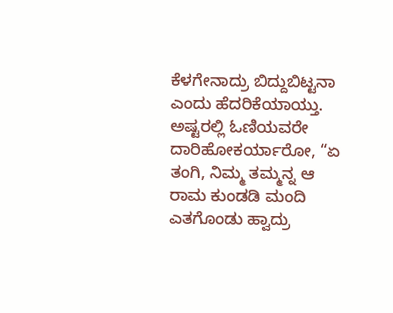ಕೆಳಗೇನಾದ್ರು ಬಿದ್ದುಬಿಟ್ಟನಾ ಎಂದು ಹೆದರಿಕೆಯಾಯ್ತು. ಅಷ್ಟರಲ್ಲಿ ಓಣಿಯವರೇ ದಾರಿಹೋಕರ್ಯಾರೋ, “ಏ ತಂಗಿ, ನಿಮ್ಮ ತಮ್ಮನ್ನ ಆ ರಾಮ ಕುಂಡಡಿ ಮಂದಿ ಎತಗೊಂಡು ಹ್ವಾದ್ರು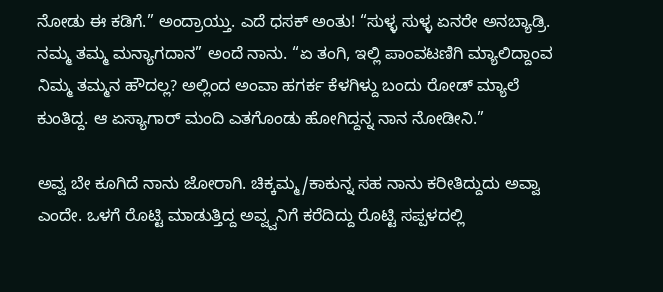ನೋಡು ಈ ಕಡಿಗೆ.” ಅಂದ್ರಾಯ್ತು. ಎದೆ ಧಸಕ್ ಅಂತು! “ಸುಳ್ಳ ಸುಳ್ಳ ಏನರೇ ಅನಬ್ಯಾಡ್ರಿ. ನಮ್ಮ ತಮ್ಮ ಮನ್ಯಾಗದಾನ” ಅಂದೆ ನಾನು. “ಏ ತಂಗಿ, ಇಲ್ಲಿ ಪಾಂವಟಣಿಗಿ ಮ್ಯಾಲಿದ್ದಾಂವ ನಿಮ್ಮ ತಮ್ಮನ ಹೌದಲ್ಲ? ಅಲ್ಲಿಂದ ಅಂವಾ ಹಗರ್ಕ ಕೆಳಗಿಳ್ದು ಬಂದು ರೋಡ್ ಮ್ಯಾಲೆ ಕುಂತಿದ್ದ. ಆ ಏಸ್ಯಾಗಾರ್ ಮಂದಿ ಎತಗೊಂಡು ಹೋಗಿದ್ದನ್ನ ನಾನ ನೋಡೀನಿ.”

ಅವ್ವ ಬೇ ಕೂಗಿದೆ ನಾನು ಜೋರಾಗಿ. ಚಿಕ್ಕಮ್ಮ/ಕಾಕುನ್ನ ಸಹ ನಾನು ಕರೀತಿದ್ದುದು ಅವ್ವಾ ಎಂದೇ. ಒಳಗೆ ರೊಟ್ಟಿ ಮಾಡುತ್ತಿದ್ದ ಅವ್ವ್ವನಿಗೆ ಕರೆದಿದ್ದು ರೊಟ್ಟಿ ಸಪ್ಪಳದಲ್ಲಿ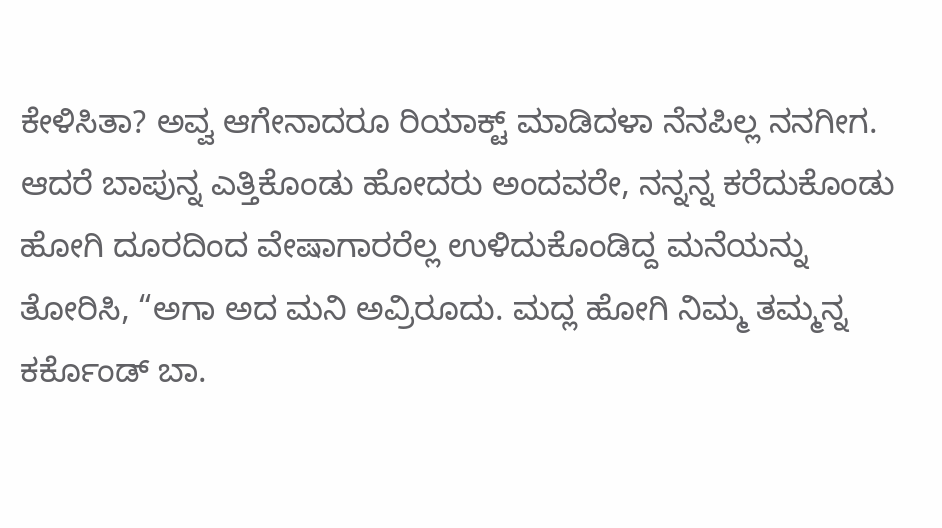ಕೇಳಿಸಿತಾ? ಅವ್ವ ಆಗೇನಾದರೂ ರಿಯಾಕ್ಟ್ ಮಾಡಿದಳಾ ನೆನಪಿಲ್ಲ ನನಗೀಗ. ಆದರೆ ಬಾಪುನ್ನ ಎತ್ತಿಕೊಂಡು ಹೋದರು ಅಂದವರೇ, ನನ್ನನ್ನ ಕರೆದುಕೊಂಡು ಹೋಗಿ ದೂರದಿಂದ ವೇಷಾಗಾರರೆಲ್ಲ ಉಳಿದುಕೊಂಡಿದ್ದ ಮನೆಯನ್ನು ತೋರಿಸಿ, “ಅಗಾ ಅದ ಮನಿ ಅವ್ರಿರೂದು. ಮದ್ಲ ಹೋಗಿ ನಿಮ್ಮ ತಮ್ಮನ್ನ ಕರ್ಕೊಂಡ್ ಬಾ.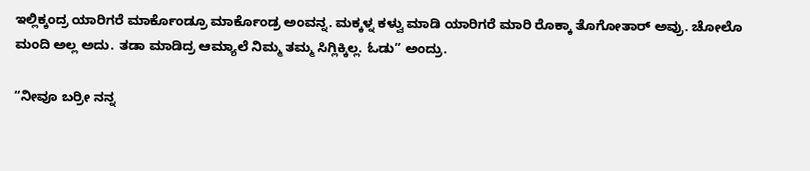ಇಲ್ಲಿಕ್ಕಂದ್ರ ಯಾರಿಗರೆ ಮಾರ್ಕೊಂಡ್ರೂ ಮಾರ್ಕೊಂಡ್ರ ಅಂವನ್ನ. ಮಕ್ಕಳ್ನ ಕಳ್ವು ಮಾಡಿ ಯಾರಿಗರೆ ಮಾರಿ ರೊಕ್ಕಾ ತೊಗೋತಾರ್ ಅವ್ರು. ಚೋಲೊ ಮಂದಿ ಅಲ್ಲ ಅದು. ತಡಾ ಮಾಡಿದ್ರ ಆಮ್ಯಾಲೆ ನಿಮ್ಮ ತಮ್ಮ ಸಿಗ್ಲಿಕ್ಕಿಲ್ಲ. ಓಡು” ಅಂದ್ರು.

“ನೀವೂ ಬರ್ರೀ ನನ್ನ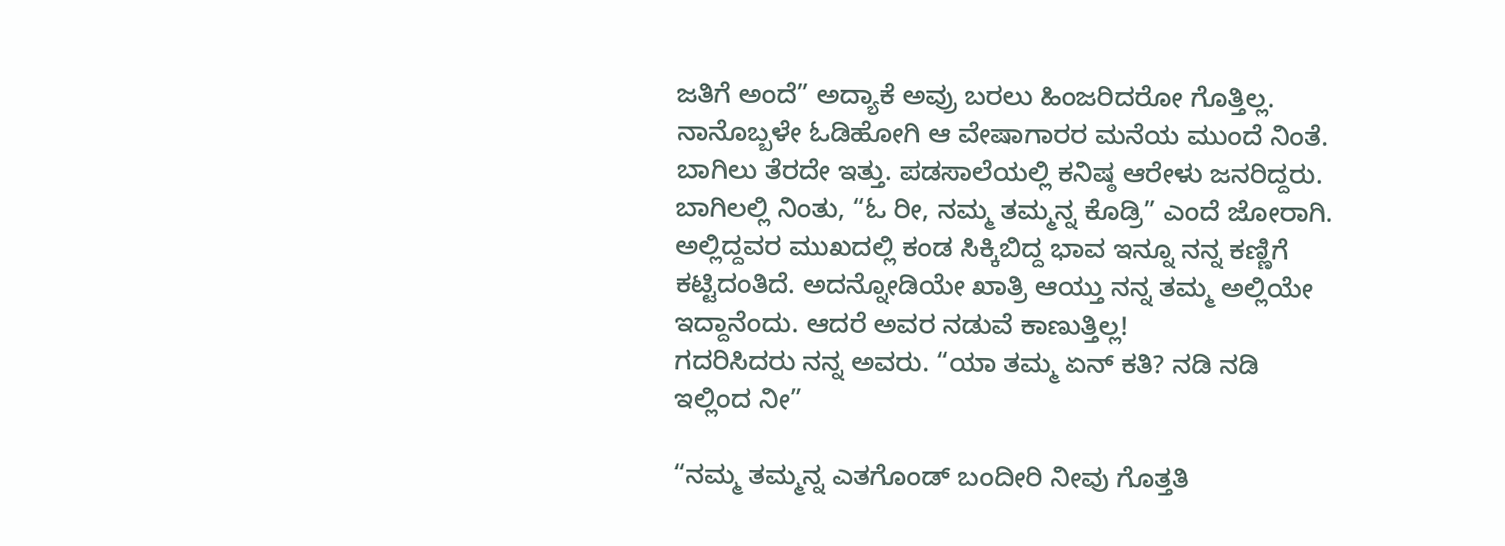ಜತಿಗೆ ಅಂದೆ” ಅದ್ಯಾಕೆ ಅವ್ರು ಬರಲು ಹಿಂಜರಿದರೋ ಗೊತ್ತಿಲ್ಲ. ನಾನೊಬ್ಬಳೇ ಓಡಿಹೋಗಿ ಆ ವೇಷಾಗಾರರ ಮನೆಯ ಮುಂದೆ ನಿಂತೆ. ಬಾಗಿಲು ತೆರದೇ ಇತ್ತು. ಪಡಸಾಲೆಯಲ್ಲಿ ಕನಿಷ್ಠ ಆರೇಳು ಜನರಿದ್ದರು. ಬಾಗಿಲಲ್ಲಿ ನಿಂತು, “ಓ ರೀ, ನಮ್ಮ ತಮ್ಮನ್ನ ಕೊಡ್ರಿ” ಎಂದೆ ಜೋರಾಗಿ. ಅಲ್ಲಿದ್ದವರ ಮುಖದಲ್ಲಿ ಕಂಡ ಸಿಕ್ಕಿಬಿದ್ದ ಭಾವ ಇನ್ನೂ ನನ್ನ ಕಣ್ಣಿಗೆ ಕಟ್ಟಿದಂತಿದೆ. ಅದನ್ನೋಡಿಯೇ ಖಾತ್ರಿ ಆಯ್ತು ನನ್ನ ತಮ್ಮ ಅಲ್ಲಿಯೇ ಇದ್ದಾನೆಂದು. ಆದರೆ ಅವರ ನಡುವೆ ಕಾಣುತ್ತಿಲ್ಲ!
ಗದರಿಸಿದರು ನನ್ನ ಅವರು. “ಯಾ ತಮ್ಮ ಏನ್ ಕತಿ? ನಡಿ ನಡಿ ಇಲ್ಲಿಂದ ನೀ”

“ನಮ್ಮ ತಮ್ಮನ್ನ ಎತಗೊಂಡ್ ಬಂದೀರಿ ನೀವು ಗೊತ್ತತಿ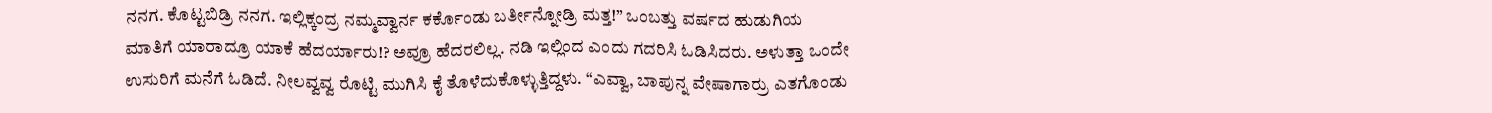ನನಗ. ಕೊಟ್ಟಬಿಡ್ರಿ ನನಗ. ಇಲ್ಲಿಕ್ಕಂದ್ರ ನಮ್ಮವ್ವಾರ್ನ ಕರ್ಕೊಂಡು ಬರ್ತೀನ್ನೋಡ್ರಿ ಮತ್ತ!” ಒಂಬತ್ತು ವರ್ಷದ ಹುಡುಗಿಯ ಮಾತಿಗೆ ಯಾರಾದ್ರೂ ಯಾಕೆ ಹೆದರ್ಯಾರು!? ಅವ್ರೂ ಹೆದರಲಿಲ್ಲ. ನಡಿ ಇಲ್ಲಿಂದ ಎಂದು ಗದರಿಸಿ ಓಡಿಸಿದರು. ಅಳುತ್ತಾ ಒಂದೇ ಉಸುರಿಗೆ ಮನೆಗೆ ಓಡಿದೆ. ನೀಲವ್ವವ್ವ ರೊಟ್ಟಿ ಮುಗಿಸಿ ಕೈ ತೊಳೆದುಕೊಳ್ಳುತ್ತಿದ್ದಳು. “ಎವ್ವಾ, ಬಾಪುನ್ನ ವೇಷಾಗಾರ್ರು ಎತಗೊಂಡು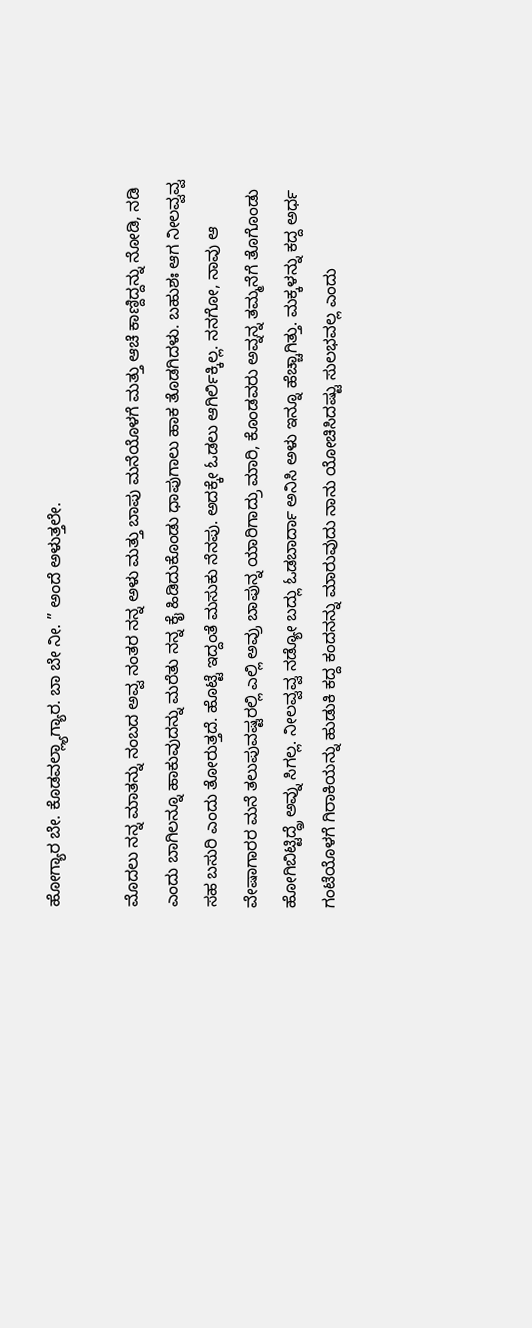ಹೋಗ್ಯಾರ ಬೇ. ಕೊಡವಲ್ಲ್ಯಾಗ್ಯಾರ. ಬಾ ಬೇ ನೀ. ” ಅಂದೆ ಅಳುತ್ತಲೇ.

ಮೊದಲು ನನ್ನ ಮಾತನ್ನು ನಂಬದ ಅವ್ವ ನಂತರ ನನ್ನ ಅಳು ಮತ್ತು ಬಾಪು ಮನೆಯೊಳಗೆ ಮತ್ತು ಆಚೆ ಕಾಣ್ದಿದ್ದನ್ನು ನೋಡಿ, ನಡಿ ಎಂದು ಬಾಗಿಲನ್ನೂ ಹಾಕುವುದನ್ನು ಮರೆತು ನನ್ನ ಕೈ ಹಿಡಿದುಕೊಂಡು ಧಾಪುಗಾಲು ಹಾಕ ತೊಡಗಿದಳು. ಬಹುಶಃ ಆಗ ನೀಲವ್ವವ್ವ ಸಹ ಬಸುರಿ ಎಂದು ತೋರುತ್ತದೆ. ಹೊಟ್ಟೆ ಇದ್ದಂತೆ ಮಸುಕು ನೆನಪು. ಅದಕ್ಕೇ ಓಡಲು ಆಗಿರ್ಲಿಕ್ಕಿಲ್ಲ. ನನಗೋ, ನಾವು ಆ ವೇಷಾಗಾರರ ಮನೆ ತಲುಪುವಷ್ಟರಲ್ಲಿ ಎಲ್ಲಿ ಅವ್ರು ಬಾಪುನ್ನ ಯಾರಿಗಾದ್ರು ಮಾರಿ, ಕೊಂಡವರು ಅವ್ನನ್ನ ತಮ್ಮನೆಗೆ ತೊಗೊಂಡು ಹೋಗಿಬಿಟ್ಟಿದ್ದ್ರೆ ಅವ್ನು ಸಿಗಲ್ಲ. ನೀಲವ್ವವ್ವ ನಡ್ಯೋ ಬದ್ಲು ಓಡಬಾರ್ದಾ ಅನಿಸಿ ಅಳು ಇನ್ನೂ ಹೆಚ್ಚಾಗಿತ್ತು. ಮಕ್ಕಳನ್ನು ಕದ್ದ ಅರ್ಧ ಗಂಟೆಯೊಳಗೆ ಗಿರಾಕಿಯನ್ನು ಹುಡುಕಿ ಕದ್ದ ಕಂದನನ್ನು ಮಾರುವುದು ನಾನು ಯೋಚಿಸಿದಷ್ಟು ಸುಲಭವಲ್ಲ ಎಂದು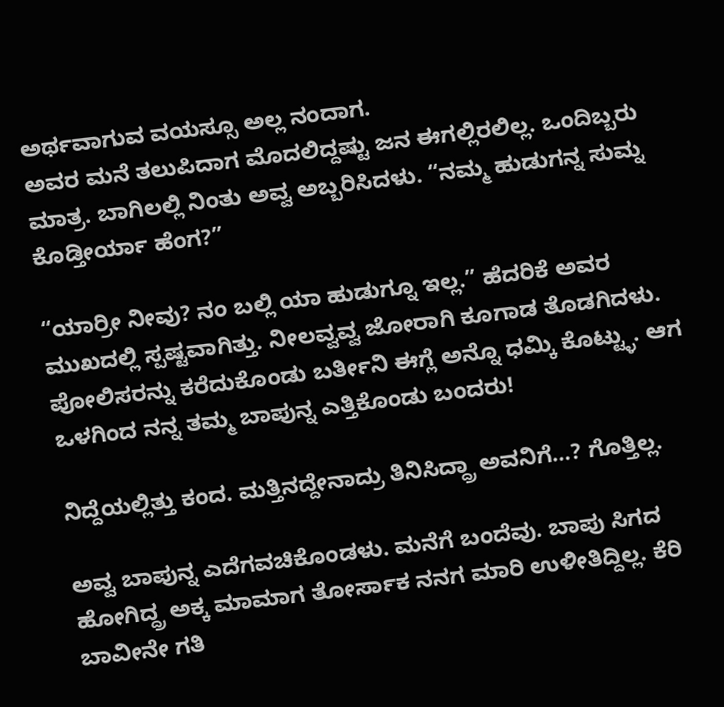ಅರ್ಥವಾಗುವ ವಯಸ್ಸೂ ಅಲ್ಲ ನಂದಾಗ.
ಅವರ ಮನೆ ತಲುಪಿದಾಗ ಮೊದಲಿದ್ದಷ್ಟು ಜನ ಈಗಲ್ಲಿರಲಿಲ್ಲ. ಒಂದಿಬ್ಬರು ಮಾತ್ರ. ಬಾಗಿಲಲ್ಲಿ ನಿಂತು ಅವ್ವ ಅಬ್ಬರಿಸಿದಳು. “ನಮ್ಮ ಹುಡುಗನ್ನ ಸುಮ್ನ ಕೊಡ್ತೀರ್ಯಾ ಹೆಂಗ?”

“ಯಾರ್ರೀ ನೀವು? ನಂ ಬಲ್ಲಿ ಯಾ ಹುಡುಗ್ನೂ ಇಲ್ಲ.” ಹೆದರಿಕೆ ಅವರ ಮುಖದಲ್ಲಿ ಸ್ಪಷ್ಟವಾಗಿತ್ತು. ನೀಲವ್ವವ್ವ ಜೋರಾಗಿ ಕೂಗಾಡ ತೊಡಗಿದಳು. ಪೋಲಿಸರನ್ನು ಕರೆದುಕೊಂಡು ಬರ್ತೀನಿ ಈಗ್ಲೆ ಅನ್ನೊ ಧಮ್ಕಿ ಕೊಟ್ಟ್ಳು. ಆಗ ಒಳಗಿಂದ ನನ್ನ ತಮ್ಮ ಬಾಪುನ್ನ ಎತ್ತಿಕೊಂಡು ಬಂದರು!

ನಿದ್ದೆಯಲ್ಲಿತ್ತು ಕಂದ. ಮತ್ತಿನದ್ದೇನಾದ್ರು ತಿನಿಸಿದ್ದ್ರಾ ಅವನಿಗೆ…? ಗೊತ್ತಿಲ್ಲ.

ಅವ್ವ ಬಾಪುನ್ನ ಎದೆಗವಚಿಕೊಂಡಳು. ಮನೆಗೆ ಬಂದೆವು. ಬಾಪು ಸಿಗದ ಹೋಗಿದ್ದ್ರ ಅಕ್ಕ ಮಾಮಾಗ ತೋರ್ಸಾಕ ನನಗ ಮಾರಿ ಉಳೀತಿದ್ದಿಲ್ಲ. ಕೆರಿ ಬಾವೀನೇ ಗತಿ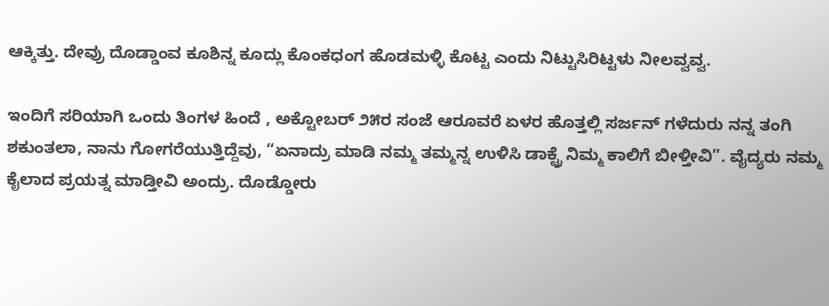ಆಕ್ಕಿತ್ತು. ದೇವ್ರು ದೊಡ್ಡಾಂವ ಕೂಶಿನ್ನ ಕೂದ್ಲು ಕೊಂಕಧಂಗ ಹೊಡಮಳ್ಳಿ ಕೊಟ್ಟ ಎಂದು ನಿಟ್ಟುಸಿರಿಟ್ಟಳು ನೀಲವ್ವವ್ವ.

ಇಂದಿಗೆ ಸರಿಯಾಗಿ ಒಂದು ತಿಂಗಳ ಹಿಂದೆ , ಅಕ್ಟೋಬರ್ ೨೫ರ ಸಂಜೆ ಆರೂವರೆ ಏಳರ ಹೊತ್ತಲ್ಲಿ ಸರ್ಜನ್ ಗಳೆದುರು ನನ್ನ ತಂಗಿ ಶಕುಂತಲಾ, ನಾನು ಗೋಗರೆಯುತ್ತಿದ್ದೆವು, “ಏನಾದ್ರು ಮಾಡಿ ನಮ್ಮ ತಮ್ಮನ್ನ ಉಳಿಸಿ ಡಾಕ್ಟ್ರೆ ನಿಮ್ಮ ಕಾಲಿಗೆ ಬೀಳ್ತೀವಿ”. ವೈದ್ಯರು ನಮ್ಮ ಕೈಲಾದ ಪ್ರಯತ್ನ ಮಾಡ್ತೀವಿ ಅಂದ್ರು. ದೊಡ್ಡೋರು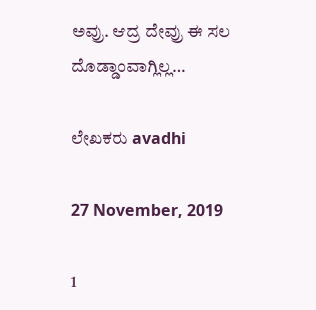ಅವ್ರು. ಆದ್ರ ದೇವ್ರು ಈ ಸಲ ದೊಡ್ಡಾಂವಾಗ್ಲಿಲ್ಲ…

ಲೇಖಕರು avadhi

27 November, 2019

1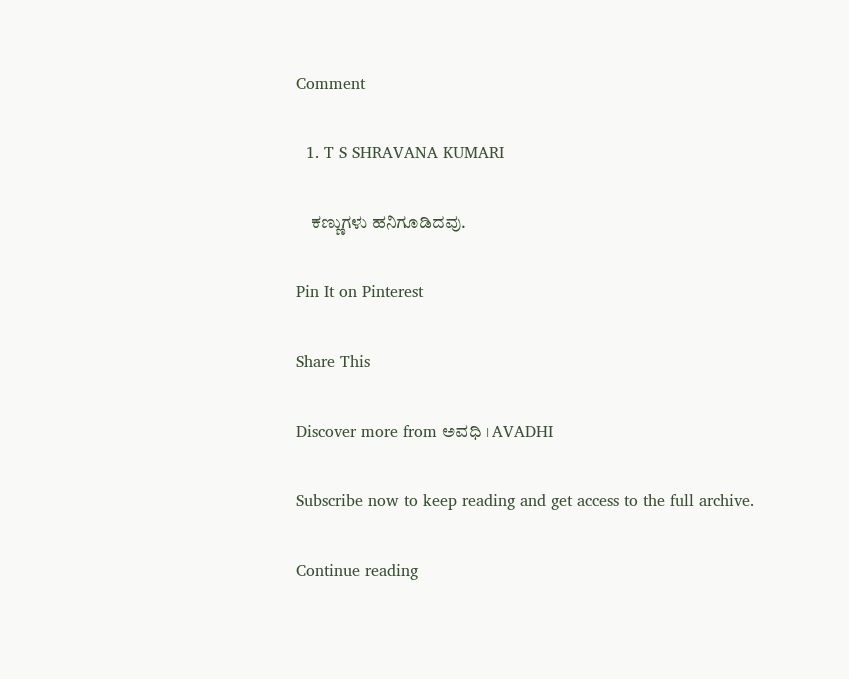Comment

  1. T S SHRAVANA KUMARI

    ಕಣ್ಣುಗಳು ಹನಿಗೂಡಿದವು.

Pin It on Pinterest

Share This

Discover more from ಅವಧಿ । AVADHI

Subscribe now to keep reading and get access to the full archive.

Continue reading